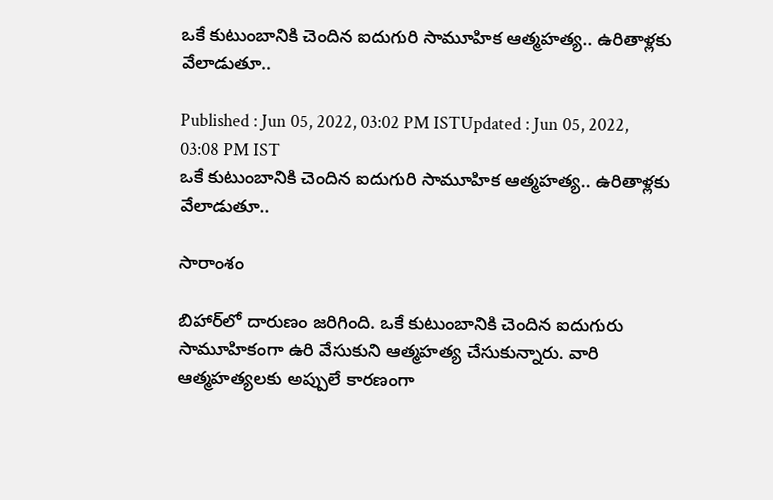ఒకే కుటుంబానికి చెందిన ఐదుగురి సామూహిక ఆత్మహత్య.. ఉరితాళ్లకు వేలాడుతూ..

Published : Jun 05, 2022, 03:02 PM ISTUpdated : Jun 05, 2022, 03:08 PM IST
ఒకే కుటుంబానికి చెందిన ఐదుగురి సామూహిక ఆత్మహత్య.. ఉరితాళ్లకు వేలాడుతూ..

సారాంశం

బిహార్‌లో దారుణం జరిగింది. ఒకే కుటుంబానికి చెందిన ఐదుగురు సామూహికంగా ఉరి వేసుకుని ఆత్మహత్య చేసుకున్నారు. వారి ఆత్మహత్యలకు అప్పులే కారణంగా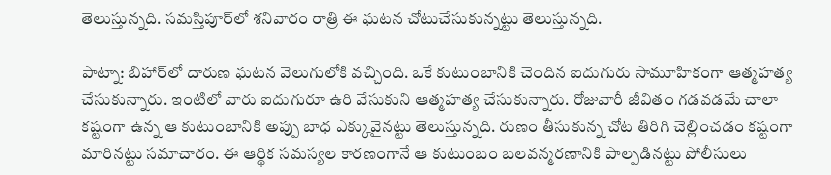తెలుస్తున్నది. సమస్తిపూర్‌లో శనివారం రాత్రి ఈ ఘటన చోటుచేసుకున్నట్టు తెలుస్తున్నది.

పాట్నా: బిహార్‌లో దారుణ ఘటన వెలుగులోకి వచ్చింది. ఒకే కుటుంబానికి చెందిన ఐదుగురు సామూహికంగా ఆత్మహత్య చేసుకున్నారు. ఇంటిలో వారు ఐదుగురూ ఉరి వేసుకుని ఆత్మహత్య చేసుకున్నారు. రోజువారీ జీవితం గడవడమే చాలా కష్టంగా ఉన్న ఆ కుటుంబానికి అప్పు బాధ ఎక్కువైనట్టు తెలుస్తున్నది. రుణం తీసుకున్న చోట తిరిగి చెల్లించడం కష్టంగా మారినట్టు సమాచారం. ఈ ఆర్థిక సమస్యల కారణంగానే ఆ కుటుంబం బలవన్మరణానికి పాల్పడినట్టు పోలీసులు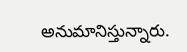అనుమానిస్తున్నారు.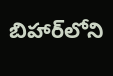బిహార్‌లోని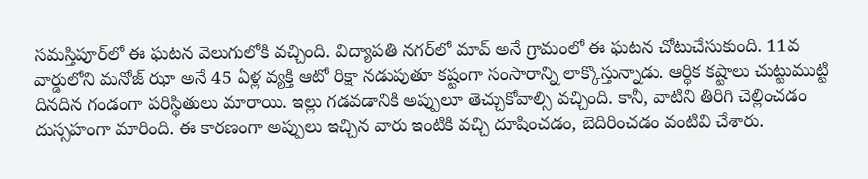సమస్తిపూర్‌లో ఈ ఘటన వెలుగులోకి వచ్చింది. విద్యాపతి నగర్‌లో మావ్ అనే గ్రామంలో ఈ ఘటన చోటుచేసుకుంది. 11వ వార్డులోని మనోజ్ ఝా అనే 45 ఏళ్ల వ్యక్తి ఆటో రిక్షా నడుపుతూ కష్టంగా సంసారాన్ని లాక్కొస్తున్నాడు. ఆర్థిక కష్టాలు చుట్టుముట్టి దినదిన గండంగా పరిస్థితులు మారాయి. ఇల్లు గడవడానికి అప్పులూ తెచ్చుకోవాల్సి వచ్చింది. కానీ, వాటిని తిరిగి చెల్లించడం దుస్సహంగా మారింది. ఈ కారణంగా అప్పులు ఇచ్చిన వారు ఇంటికి వచ్చి దూషించడం, బెదిరించడం వంటివి చేశారు.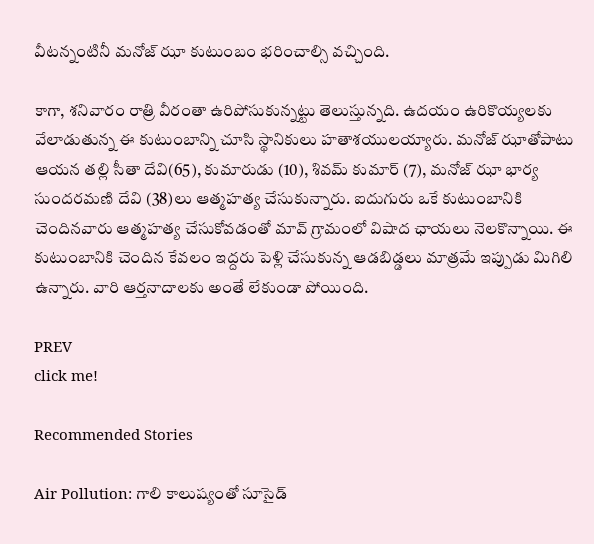వీటన్నంటినీ మనోజ్ ఝా కుటుంబం భరించాల్సి వచ్చింది.

కాగా, శనివారం రాత్రి వీరంతా ఉరిపోసుకున్నట్టు తెలుస్తున్నది. ఉదయం ఉరికొయ్యలకు వేలాడుతున్న ఈ కుటుంబాన్ని చూసి స్థానికులు హతాశయులయ్యారు. మనోజ్ ఝాతోపాటు ఆయన తల్లి సీతా దేవి(65), కుమారుడు (10), శివమ్ కుమార్ (7), మనోజ్ ఝా భార్య సుందరమణి దేవి (38)లు ఆత్మహత్య చేసుకున్నారు. ఐదుగురు ఒకే కుటుంబానికి చెందినవారు ఆత్మహత్య చేసుకోవడంతో మావ్ గ్రామంలో విషాద ఛాయలు నెలకొన్నాయి. ఈ కుటుంబానికి చెందిన కేవలం ఇద్దరు పెళ్లి చేసుకున్న ఆడబిడ్డలు మాత్రమే ఇప్పుడు మిగిలి ఉన్నారు. వారి ఆర్తనాదాలకు అంతే లేకుండా పోయింది.

PREV
click me!

Recommended Stories

Air Pollution: గాలి కాలుష్యంతో సూసైడ్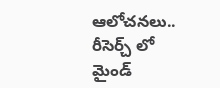ఆలోచనలు.. రీసెర్చ్‌ లో మైండ్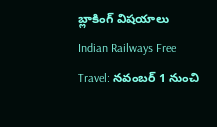బ్లాకింగ్ విషయాలు
Indian Railways Free Travel: నవంబర్ 1 నుంచి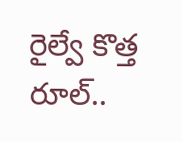రైల్వే కొత్త రూల్..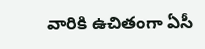వారికి ఉచితంగా ఏసీ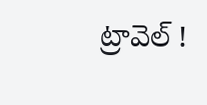ట్రావెల్ !